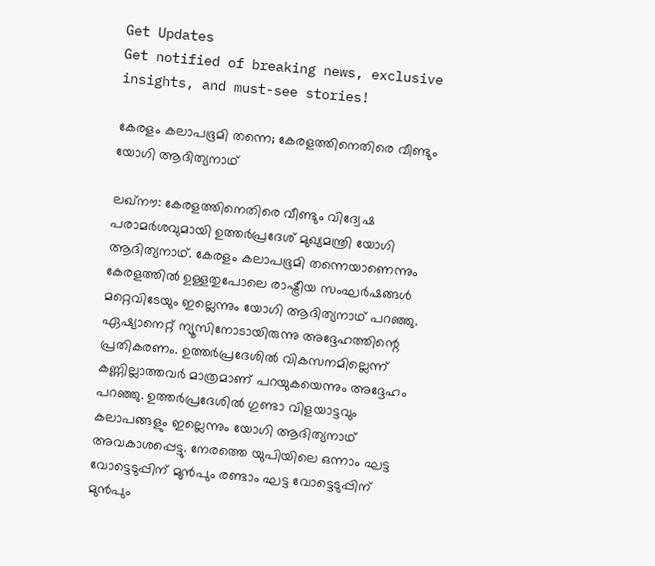Get Updates
Get notified of breaking news, exclusive insights, and must-see stories!

കേരളം കലാപഭൂമി തന്നെ; കേരളത്തിനെതിരെ വീണ്ടും യോഗി ആദിത്യനാഥ്

ലഖ്‌നൗ: കേരളത്തിനെതിരെ വീണ്ടും വിദ്വേഷ പരാമര്‍ശവുമായി ഉത്തര്‍പ്രദേശ് മുഖ്യമന്ത്രി യോഗി ആദിത്യനാഥ്. കേരളം കലാപഭൂമി തന്നെയാണെന്നും കേരളത്തില്‍ ഉള്ളതുപോലെ രാഷ്ട്രീയ സംഘര്‍ഷങ്ങള്‍ മറ്റെവിടേയും ഇല്ലെന്നും യോഗി ആദിത്യനാഥ് പറഞ്ഞു. ഏഷ്യാനെറ്റ് ന്യൂസിനോടായിരുന്നു അദ്ദേഹത്തിന്റെ പ്രതികരണം. ഉത്തര്‍പ്രദേശില്‍ വികസനമില്ലെന്ന് കണ്ണില്ലാത്തവര്‍ മാത്രമാണ് പറയുകയെന്നും അദ്ദേഹം പറഞ്ഞു. ഉത്തര്‍പ്രദേശില്‍ ഗുണ്ടാ വിളയാട്ടവും കലാപങ്ങളും ഇല്ലെന്നും യോഗി ആദിത്യനാഥ് അവകാശപ്പെട്ടു. നേരത്തെ യുപിയിലെ ഒന്നാം ഘട്ട വോട്ടെടുപ്പിന് മുന്‍പും രണ്ടാം ഘട്ട വോട്ടെടുപ്പിന് മുന്‍പും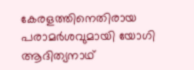കേരളത്തിനെതിരായ പരാമര്‍ശവുമായി യോഗി ആദിത്യനാഥ്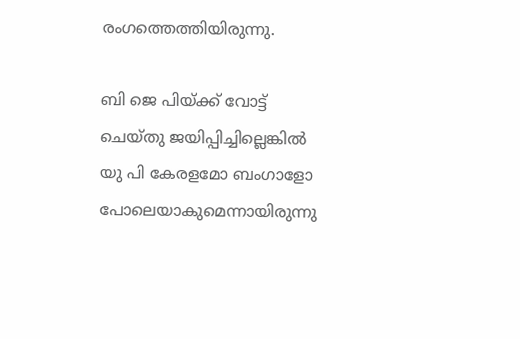രംഗത്തെത്തിയിരുന്നു.

ബി ജെ പിയ്ക്ക് വോട്ട് ചെയ്തു ജയിപ്പിച്ചില്ലെങ്കില്‍ യു പി കേരളമോ ബംഗാളോ പോലെയാകുമെന്നായിരുന്നു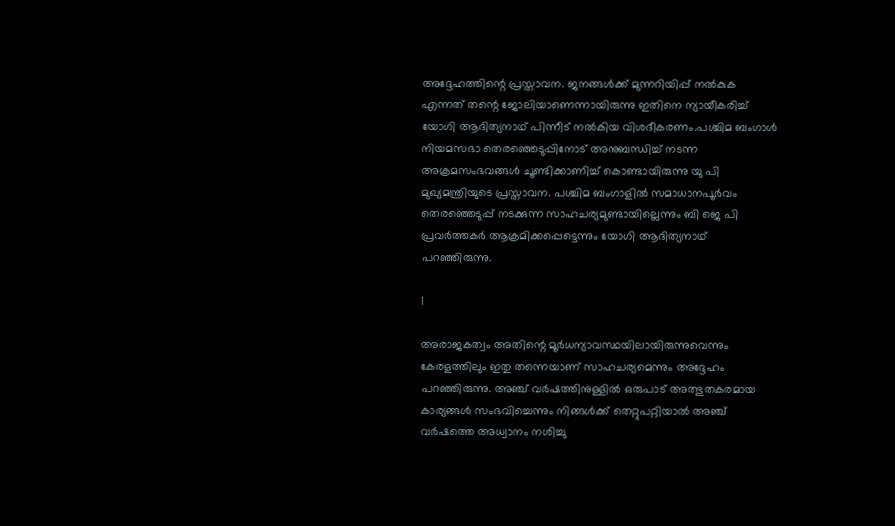അദ്ദേഹത്തിന്റെ പ്രസ്താവന. ജനങ്ങള്‍ക്ക് മുന്നറിയിപ്പ് നല്‍കുക എന്നത് തന്റെ ജോലിയാണെന്നായിരുന്നു ഇതിനെ ന്യായീകരിച്ച് യോഗി ആദിത്യനാഥ് പിന്നീട് നല്‍കിയ വിശദീകരണം.പശ്ചിമ ബംഗാള്‍ നിയമസഭാ തെരഞ്ഞെടുപ്പിനോട് അനുബന്ധിച്ച് നടന്ന അക്രമസംഭവങ്ങള്‍ ചൂണ്ടിക്കാണിച്ച് കൊണ്ടായിരുന്നു യു പി മുഖ്യമന്ത്രിയുടെ പ്രസ്താവന. പശ്ചിമ ബംഗാളില്‍ സമാധാനപൂര്‍വം തെരഞ്ഞെടുപ്പ് നടക്കുന്ന സാഹചര്യമുണ്ടായില്ലെന്നും ബി ജെ പി പ്രവര്‍ത്തകര്‍ ആക്രമിക്കപ്പെട്ടെന്നും യോഗി ആദിത്യനാഥ് പറഞ്ഞിരുന്നു.

1

അരാജകത്വം അതിന്റെ മൂര്‍ധന്യാവസ്ഥയിലായിരുന്നുവെന്നും കേരളത്തിലും ഇതു തന്നെയാണ് സാഹചര്യമെന്നും അദ്ദേഹം പറഞ്ഞിരുന്നു. അഞ്ച് വര്‍ഷത്തിനുള്ളില്‍ ഒരുപാട് അത്ഭുതകരമായ കാര്യങ്ങള്‍ സംഭവിച്ചെന്നും നിങ്ങള്‍ക്ക് തെറ്റുപറ്റിയാല്‍ അഞ്ച് വര്‍ഷത്തെ അധ്വാനം നശിച്ചു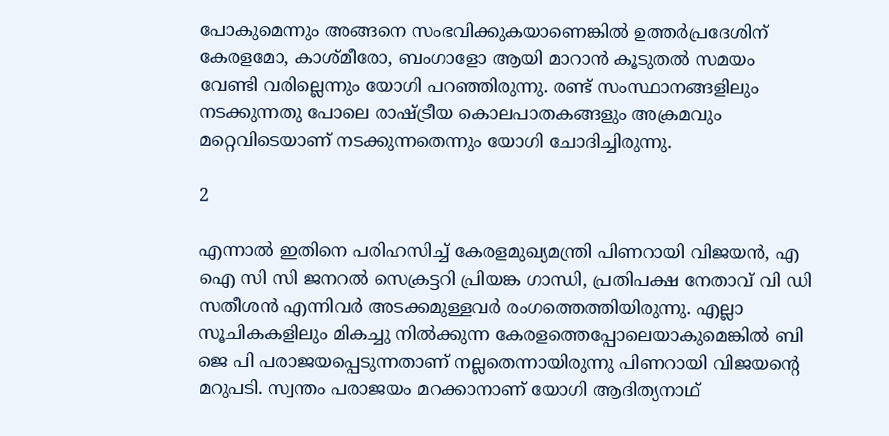പോകുമെന്നും അങ്ങനെ സംഭവിക്കുകയാണെങ്കില്‍ ഉത്തര്‍പ്രദേശിന് കേരളമോ, കാശ്മീരോ, ബംഗാളോ ആയി മാറാന്‍ കൂടുതല്‍ സമയം വേണ്ടി വരില്ലെന്നും യോഗി പറഞ്ഞിരുന്നു. രണ്ട് സംസ്ഥാനങ്ങളിലും നടക്കുന്നതു പോലെ രാഷ്ട്രീയ കൊലപാതകങ്ങളും അക്രമവും മറ്റെവിടെയാണ് നടക്കുന്നതെന്നും യോഗി ചോദിച്ചിരുന്നു.

2

എന്നാല്‍ ഇതിനെ പരിഹസിച്ച് കേരളമുഖ്യമന്ത്രി പിണറായി വിജയന്‍, എ ഐ സി സി ജനറല്‍ സെക്രട്ടറി പ്രിയങ്ക ഗാന്ധി, പ്രതിപക്ഷ നേതാവ് വി ഡി സതീശന്‍ എന്നിവര്‍ അടക്കമുള്ളവര്‍ രംഗത്തെത്തിയിരുന്നു. എല്ലാ സൂചികകളിലും മികച്ചു നില്‍ക്കുന്ന കേരളത്തെപ്പോലെയാകുമെങ്കില്‍ ബി ജെ പി പരാജയപ്പെടുന്നതാണ് നല്ലതെന്നായിരുന്നു പിണറായി വിജയന്റെ മറുപടി. സ്വന്തം പരാജയം മറക്കാനാണ് യോഗി ആദിത്യനാഥ്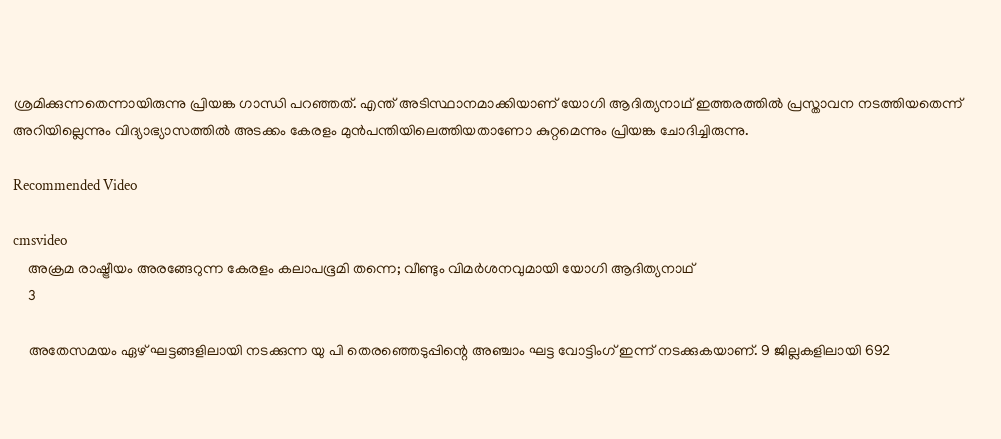ശ്രമിക്കുന്നതെന്നായിരുന്നു പ്രിയങ്ക ഗാന്ധി പറഞ്ഞത്. എന്ത് അടിസ്ഥാനമാക്കിയാണ് യോഗി ആദിത്യനാഥ് ഇത്തരത്തില്‍ പ്രസ്താവന നടത്തിയതെന്ന് അറിയില്ലെന്നും വിദ്യാഭ്യാസത്തില്‍ അടക്കം കേരളം മുന്‍പന്തിയിലെത്തിയതാണോ കുറ്റമെന്നും പ്രിയങ്ക ചോദിച്ചിരുന്നു.

Recommended Video

cmsvideo
    അക്രമ രാഷ്ട്രീയം അരങ്ങേറുന്ന കേരളം കലാപഭൂമി തന്നെ; വീണ്ടും വിമർശനവുമായി യോഗി ആദിത്യനാഥ്
    3

    അതേസമയം ഏഴ് ഘട്ടങ്ങളിലായി നടക്കുന്ന യു പി തെരഞ്ഞെടുപ്പിന്റെ അഞ്ചാം ഘട്ട വോട്ടിംഗ് ഇന്ന് നടക്കുകയാണ്. 9 ജില്ലകളിലായി 692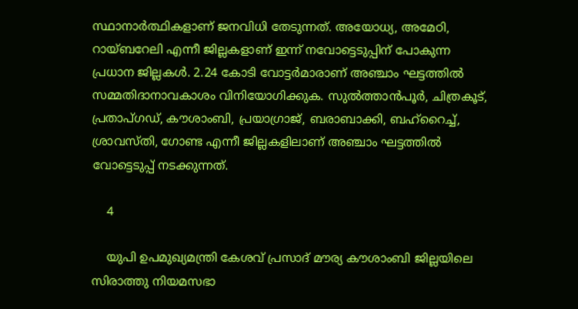സ്ഥാനാര്‍ത്ഥികളാണ് ജനവിധി തേടുന്നത്. അയോധ്യ, അമേഠി, റായ്ബറേലി എന്നീ ജില്ലകളാണ് ഇന്ന് നവോട്ടെടുപ്പിന് പോകുന്ന പ്രധാന ജില്ലകള്‍. 2.24 കോടി വോട്ടര്‍മാരാണ് അഞ്ചാം ഘട്ടത്തില്‍ സമ്മതിദാനാവകാശം വിനിയോഗിക്കുക. സുല്‍ത്താന്‍പൂര്‍, ചിത്രകൂട്, പ്രതാപ്ഗഡ്, കൗശാംബി, പ്രയാഗ്രാജ്, ബരാബാക്കി, ബഹ്റൈച്ച്, ശ്രാവസ്തി, ഗോണ്ട എന്നീ ജില്ലകളിലാണ് അഞ്ചാം ഘട്ടത്തില്‍ വോട്ടെടുപ്പ് നടക്കുന്നത്.

    4

    യുപി ഉപമുഖ്യമന്ത്രി കേശവ് പ്രസാദ് മൗര്യ കൗശാംബി ജില്ലയിലെ സിരാത്തു നിയമസഭാ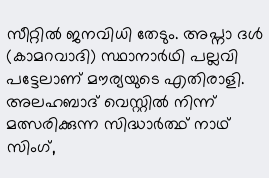സീറ്റില്‍ ജനവിധി തേടും. അപ്നാ ദള്‍ (കാമറവാദി) സ്ഥാനാര്‍ഥി പല്ലവി പട്ടേലാണ് മൗര്യയുടെ എതിരാളി. അലഹബാദ് വെസ്റ്റില്‍ നിന്ന് മത്സരിക്കുന്ന സിദ്ധാര്‍ത്ഥ് നാഥ് സിംഗ്,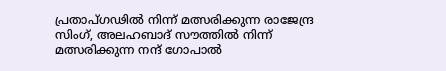പ്രതാപ്ഗഢില്‍ നിന്ന് മത്സരിക്കുന്ന രാജേന്ദ്ര സിംഗ്, അലഹബാദ് സൗത്തില്‍ നിന്ന് മത്സരിക്കുന്ന നന്ദ് ഗോപാല്‍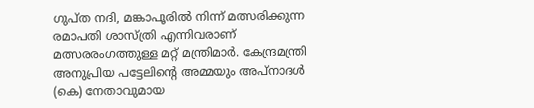ഗുപ്ത നദി, മങ്കാപൂരില്‍ നിന്ന് മത്സരിക്കുന്ന രമാപതി ശാസ്ത്രി എന്നിവരാണ് മത്സരരംഗത്തുള്ള മറ്റ് മന്ത്രിമാര്‍. കേന്ദ്രമന്ത്രി അനുപ്രിയ പട്ടേലിന്റെ അമ്മയും അപ്നാദള്‍ (കെ) നേതാവുമായ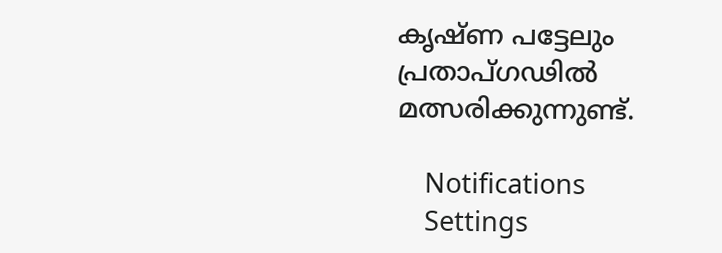കൃഷ്ണ പട്ടേലും പ്രതാപ്ഗഢില്‍ മത്സരിക്കുന്നുണ്ട്.

    Notifications
    Settings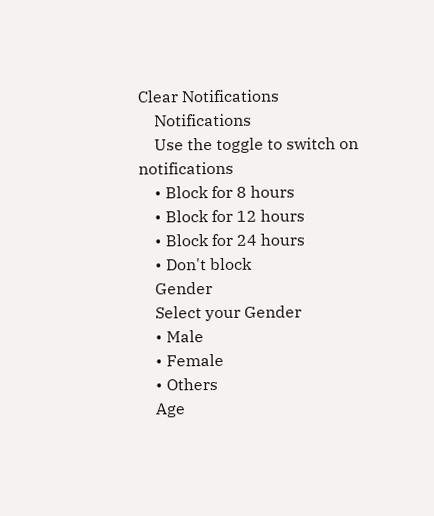Clear Notifications
    Notifications
    Use the toggle to switch on notifications
    • Block for 8 hours
    • Block for 12 hours
    • Block for 24 hours
    • Don't block
    Gender
    Select your Gender
    • Male
    • Female
    • Others
    Age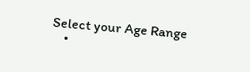Select your Age Range
    •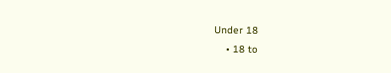Under 18
    • 18 to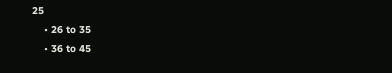25
    • 26 to 35
    • 36 to 45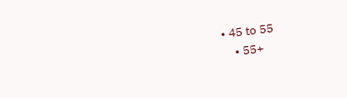• 45 to 55
    • 55+